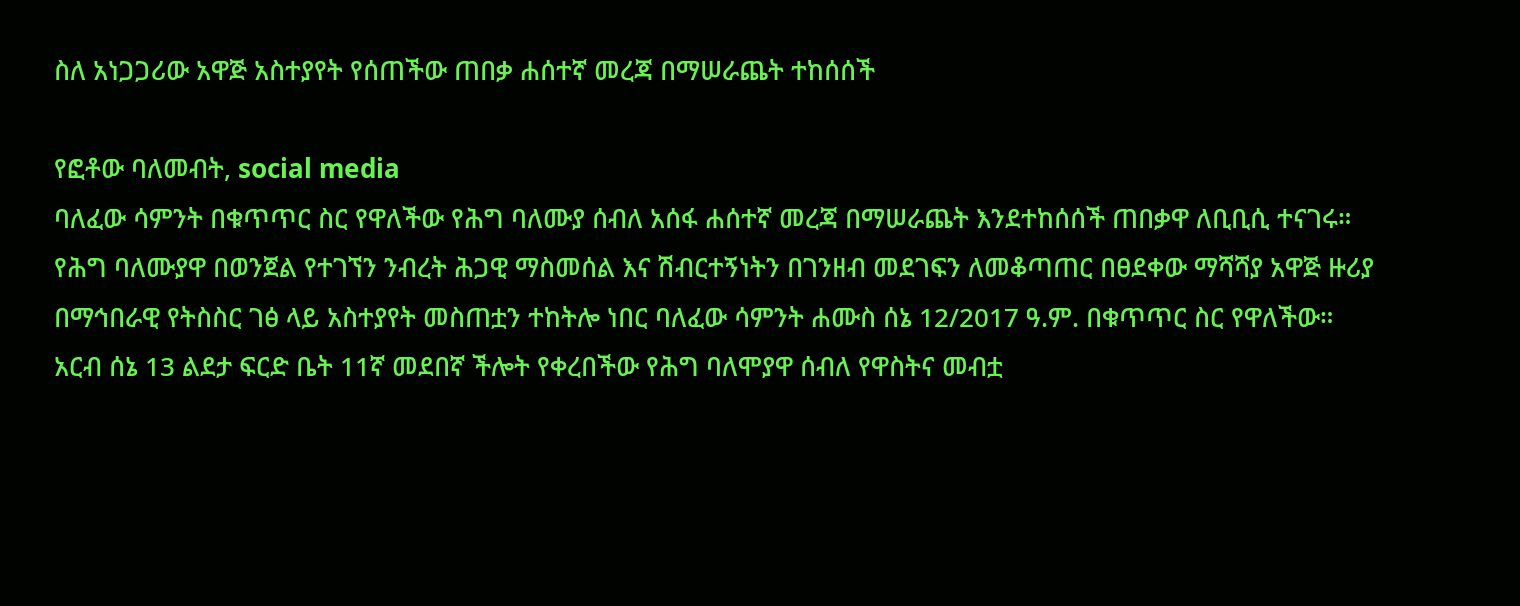ስለ አነጋጋሪው አዋጅ አስተያየት የሰጠችው ጠበቃ ሐሰተኛ መረጃ በማሠራጨት ተከሰሰች

የፎቶው ባለመብት, social media
ባለፈው ሳምንት በቁጥጥር ስር የዋለችው የሕግ ባለሙያ ሰብለ አሰፋ ሐሰተኛ መረጃ በማሠራጨት እንደተከሰሰች ጠበቃዋ ለቢቢሲ ተናገሩ።
የሕግ ባለሙያዋ በወንጀል የተገኘን ንብረት ሕጋዊ ማስመሰል እና ሽብርተኝነትን በገንዘብ መደገፍን ለመቆጣጠር በፀደቀው ማሻሻያ አዋጅ ዙሪያ በማኅበራዊ የትስስር ገፅ ላይ አስተያየት መስጠቷን ተከትሎ ነበር ባለፈው ሳምንት ሐሙስ ሰኔ 12/2017 ዓ.ም. በቁጥጥር ስር የዋለችው።
አርብ ሰኔ 13 ልደታ ፍርድ ቤት 11ኛ መደበኛ ችሎት የቀረበችው የሕግ ባለሞያዋ ሰብለ የዋስትና መብቷ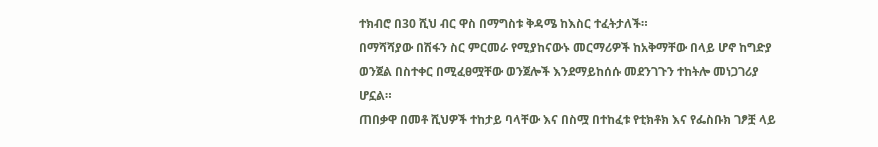ተክብሮ በ30 ሺህ ብር ዋስ በማግስቱ ቅዳሜ ከእስር ተፈትታለች።
በማሻሻያው በሽፋን ስር ምርመራ የሚያከናውኑ መርማሪዎች ከአቅማቸው በላይ ሆኖ ከግድያ ወንጀል በስተቀር በሚፈፀሟቸው ወንጀሎች እንደማይከሰሱ መደንገጉን ተከትሎ መነጋገሪያ ሆኗል።
ጠበቃዋ በመቶ ሺህዎች ተከታይ ባላቸው እና በስሟ በተከፈቱ የቲክቶክ እና የፌስቡክ ገፆቿ ላይ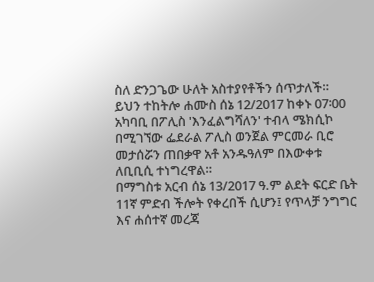ስለ ድንጋጌው ሁለት አስተያየቶችን ሰጥታለች።
ይህን ተከትሎ ሐሙስ ሰኔ 12/2017 ከቀኑ 07፡00 አካባቢ በፖሊስ 'እንፈልግሻለን' ተብላ ሜክሲኮ በሚገኘው ፌደራል ፖሊስ ወንጀል ምርመራ ቢሮ መታሰሯን ጠበቃዋ አቶ አንዱዓለም በእውቀቱ ለቢቢሲ ተነግረዋል።
በማግስቱ አርብ ሰኔ 13/2017 ዓ.ም ልደት ፍርድ ቤት 11ኛ ምድብ ችሎት የቀረበች ሲሆን፤ የጥላቻ ንግግር እና ሐሰተኛ መረጃ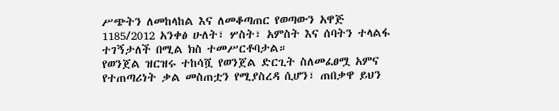ሥጭትን ለመከላከል እና ለመቆጣጠር የወጣውን አዋጅ 1185/2012 አንቀፅ ሁለት፣ ሦስት፣ አምስት እና ሰባትን ተላልፋ ተገኝታለች በሚል ክስ ተመሥርቶባታል።
የወንጀል ዝርዝሩ ተከሳሿ የወንጀል ድርጊት ስለመፈፀሟ አምና የተጠጣሪነት ቃል መስጠቷን የሚያስረዳ ሲሆን፣ ጠበቃዋ ይህን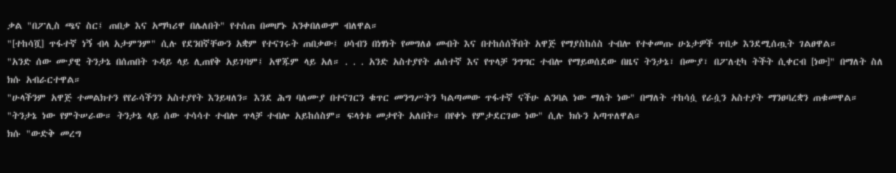ቃል "በፖሊስ ጫና ስር፤ ጠበቃ እና አማካሪዋ በሌለበት" የተሰጠ በመሆኑ አንቀበለውም ብለዋል።
"[ተከሳሿ] ጥፋተኛ ነኝ ብላ አታምንም" ሲሉ የደንበኛቸውን አቋም የተናገሩት ጠበቃው፤ ሀሳብን በነፃነት የመግለፅ መብት እና በተከሰሰችበት አዋጅ የማያስከሰስ ተብሎ የተቀመጡ ሁኔታዎች ጥበቃ እንደሚሰጧት ገልፀዋል።
"አንድ ሰው ሙያዊ ትንታኔ በሰጠበት ጉዳይ ላይ ሊጠየቅ አይገባም፤ አዋጁም ላይ አለ። . . . አንድ አስተያየት ሐሰተኛ እና የጥላቻ ንግግር ተብሎ የማይወሰደው በዜና ትንታኔ፣ በሙያ፣ በፖለቲካ ትችት ሲቀርብ [ነው]" በማለት ስለ ክሱ አብራርተዋል።
"ሁላችንም አዋጅ ተመልክተን የየራሳችንን አስተያየት እንይዛለን። እንደ ሕግ ባለሙያ በተናገርን ቁጥር መንግሥትን ካልጣመው ጥፋተኛ ናችሁ ልንባል ነው ማለት ነው" በማለት ተከሳሷ የራሷን አስተያት ማንፀባረቋን ጠቁመዋል።
"ትንታኔ ነው የምትሠራው። ትንታኔ ላይ ሰው ተሳሳተ ተብሎ ጥላቻ ተብሎ አይከሰስም። ፍላጎቱ መታየት አለበት። በየቀኑ የምታደርገው ነው" ሲሉ ክሱን አጣጥለዋል።
ክሱ "ውድቅ መረግ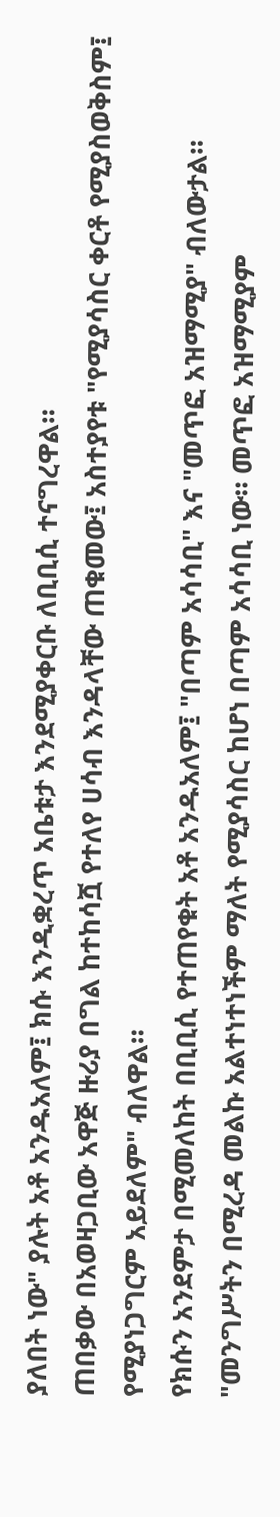ያለበት ነው" ያሉት አቶ አንዱአለም፤ ክሱ እንዲቋረጥ አቤቱታ እንደሚያቀርቡ ለቢቢሲ ተናግረዋል።
ጠበቃው በአወዛጋቢው አዋጅ ዙሪያ በግል ከተከሳሿ የተለየ ሀሳብ እንዳላቸው ጠቁመው፤ አስተያየቱ "የሚያሳስር ቀርቶ የሚያስወቅስም፤ የሚያነጋግርም አይደለም" ብለዋል።
የክሱን አንደምታ በሚመለከት በቢቢሲ የተጠየቁት አቶ አንዱአለም፤ "በጣም አሳሳቢ" እና "መጥፎ አዝማሚያ" ብለውታል።
"መንግሥትን በሚረዳ መልኩ አልተነተነችም ማለት የሚያሳስር ከሆነ በጣም አሳሳቢ ነው። መጥፎ አዝማሚያም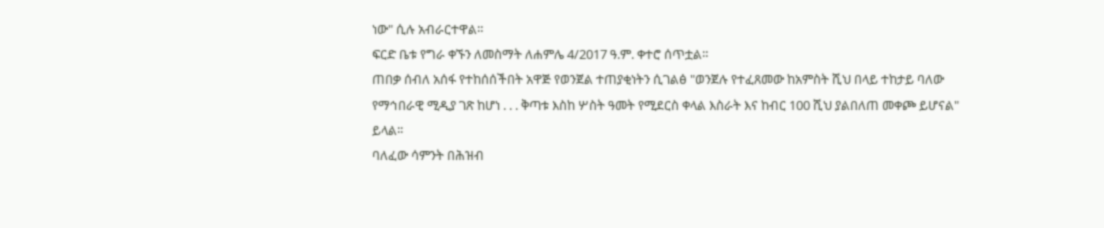ነው" ሲሉ አብራርተዋል።
ፍርድ ቤቱ የግራ ቀኙን ለመስማት ለሐምሌ 4/2017 ዓ.ም. ቀተሮ ሰጥቷል።
ጠበቃ ሰብለ አሰፋ የተከሰሰችበት አዋጅ የወንጀል ተጠያቂነትን ሲገልፅ "ወንጀሉ የተፈጸመው ከአምስት ሺህ በላይ ተከታይ ባለው የማኅበራዊ ሚዲያ ገጽ ከሆነ . . . ቅጣቱ እስከ ሦስት ዓመት የሚደርስ ቀላል እስራት እና ከብር 100 ሺህ ያልበለጠ መቀጮ ይሆናል" ይላል፡፡
ባለፈው ሳምንት በሕዝብ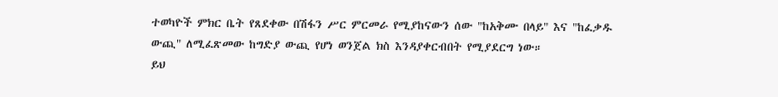ተወካዮች ምክር ቤት የጸደቀው በሽፋን ሥር ምርመራ የሚያከናውን ሰው "ከአቅሙ በላይ" እና "ከፈቃዱ ውጪ" ለሚፈጽመው ከግድያ ውጪ የሆነ ወንጀል ክስ እንዳያቀርብበት የሚያደርግ ነው።
ይህ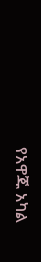የአዋጁ አካል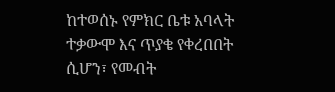ከተወሰኑ የምክር ቤቱ አባላት ተቃውሞ እና ጥያቄ የቀረበበት ሲሆን፣ የመብት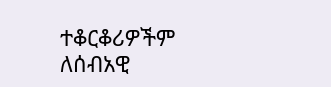ተቆርቆሪዎችም ለሰብአዊ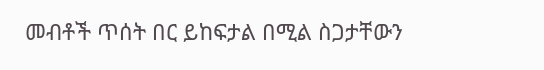መብቶች ጥሰት በር ይከፍታል በሚል ስጋታቸውን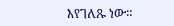እየገለጹ ነው።